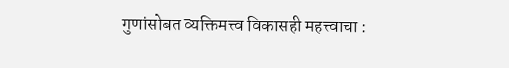गुणांसोबत व्यक्तिमत्त्व विकासही महत्त्वाचा :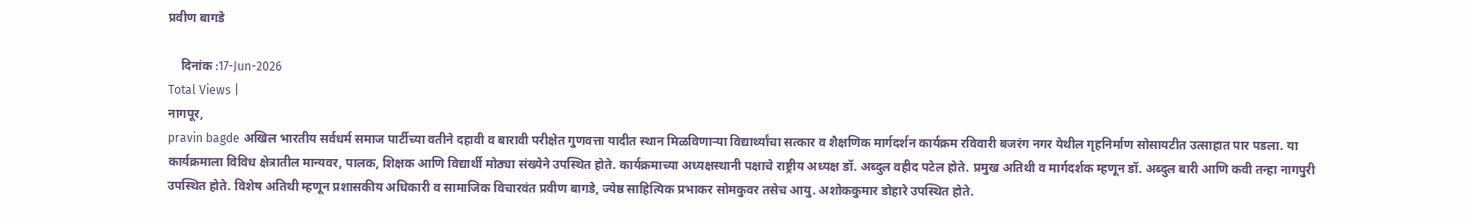प्रवीण बागडे

    दिनांक :17-Jun-2026
Total Views |
नागपूर,
pravin bagde अखिल भारतीय सर्वधर्म समाज पार्टीच्या वतीने दहावी व बारावी परीक्षेत गुणवत्ता यादीत स्थान मिळविणाऱ्या विद्यार्थ्यांचा सत्कार व शैक्षणिक मार्गदर्शन कार्यक्रम रविवारी बजरंग नगर येथील गृहनिर्माण सोसायटीत उत्साहात पार पडला. या कार्यक्रमाला विविध क्षेत्रातील मान्यवर, पालक, शिक्षक आणि विद्यार्थी मोठ्या संख्येने उपस्थित होते. कार्यक्रमाच्या अध्यक्षस्थानी पक्षाचे राष्ट्रीय अध्यक्ष डॉ. अब्दुल वहीद पटेल होते. प्रमुख अतिथी व मार्गदर्शक म्हणून डॉ. अब्दुल बारी आणि कवी तन्हा नागपुरी उपस्थित होते. विशेष अतिथी म्हणून प्रशासकीय अधिकारी व सामाजिक विचारवंत प्रवीण बागडे, ज्येष्ठ साहित्यिक प्रभाकर सोमकुवर तसेच आयु. अशोककुमार डोहारे उपस्थित होते.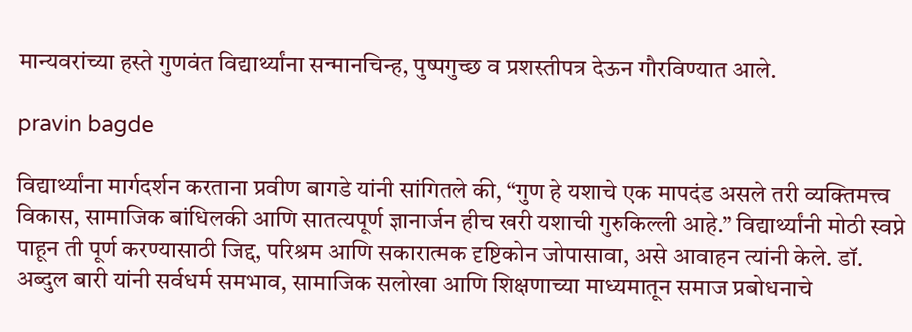मान्यवरांच्या हस्ते गुणवंत विद्यार्थ्यांना सन्मानचिन्ह, पुष्पगुच्छ व प्रशस्तीपत्र देऊन गौरविण्यात आले.

pravin bagde

विद्यार्थ्यांना मार्गदर्शन करताना प्रवीण बागडे यांनी सांगितले की, “गुण हे यशाचे एक मापदंड असले तरी व्यक्तिमत्त्व विकास, सामाजिक बांधिलकी आणि सातत्यपूर्ण ज्ञानार्जन हीच खरी यशाची गुरुकिल्ली आहे.” विद्यार्थ्यांनी मोठी स्वप्ने पाहून ती पूर्ण करण्यासाठी जिद्द, परिश्रम आणि सकारात्मक दृष्टिकोन जोपासावा, असे आवाहन त्यांनी केले. डॉ. अब्दुल बारी यांनी सर्वधर्म समभाव, सामाजिक सलोखा आणि शिक्षणाच्या माध्यमातून समाज प्रबोधनाचे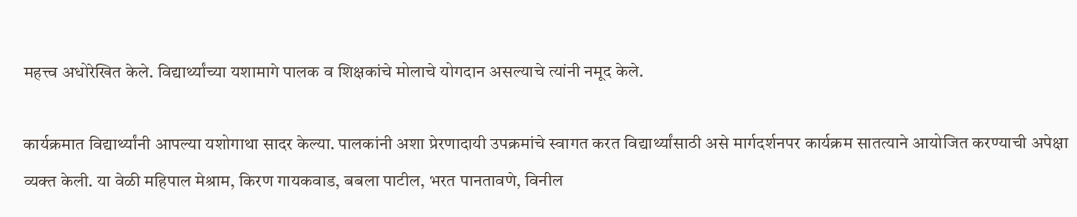महत्त्व अधोरेखित केले. विद्यार्थ्यांच्या यशामागे पालक व शिक्षकांचे मोलाचे योगदान असल्याचे त्यांनी नमूद केले.

कार्यक्रमात विद्यार्थ्यांनी आपल्या यशोगाथा सादर केल्या. पालकांनी अशा प्रेरणादायी उपक्रमांचे स्वागत करत विद्यार्थ्यांसाठी असे मार्गदर्शनपर कार्यक्रम सातत्याने आयोजित करण्याची अपेक्षा व्यक्त केली. या वेळी महिपाल मेश्राम, किरण गायकवाड, बबला पाटील, भरत पानतावणे, विनील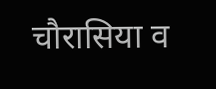चौरासिया व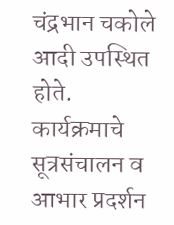चंद्रभान चकोले आदी उपस्थित होते. कार्यक्रमाचे सूत्रसंचालन व आभार प्रदर्शन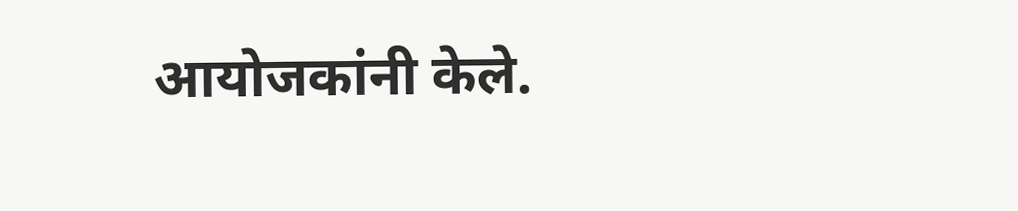आयोजकांनी केले.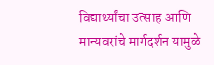विद्यार्थ्यांचा उत्साह आणि मान्यवरांचे मार्गदर्शन यामुळे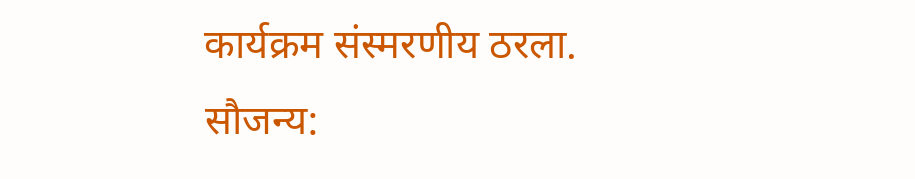कार्यक्रम संस्मरणीय ठरला.
सौजन्य: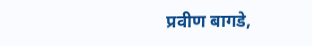प्रवीण बागडे,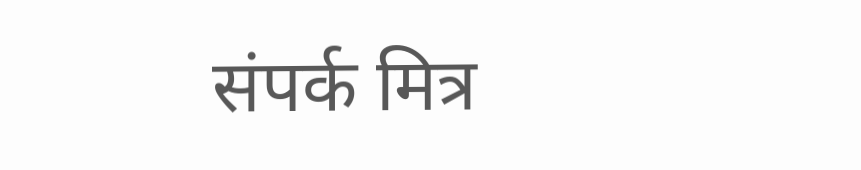संपर्क मित्र